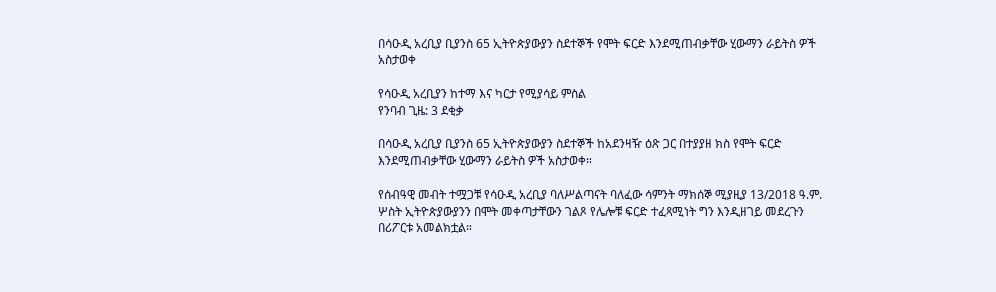በሳዑዲ አረቢያ ቢያንስ 65 ኢትዮጵያውያን ስደተኞች የሞት ፍርድ እንደሚጠብቃቸው ሂውማን ራይትስ ዎች አስታወቀ

የሳዑዲ አረቢያን ከተማ እና ካርታ የሚያሳይ ምስል
የንባብ ጊዜ: 3 ደቂቃ

በሳዑዲ አረቢያ ቢያንስ 65 ኢትዮጵያውያን ስደተኞች ከአደንዛዥ ዕጽ ጋር በተያያዘ ክስ የሞት ፍርድ እንደሚጠብቃቸው ሂውማን ራይትስ ዎች አስታወቀ።

የሰብዓዊ መብት ተሟጋቹ የሳዑዲ አረቢያ ባለሥልጣናት ባለፈው ሳምንት ማክሰኞ ሚያዚያ 13/2018 ዓ.ም. ሦስት ኢትዮጵያውያንን በሞት መቀጣታቸውን ገልጾ የሌሎቹ ፍርድ ተፈጻሚነት ግን እንዲዘገይ መደረጉን በሪፖርቱ አመልክቷል።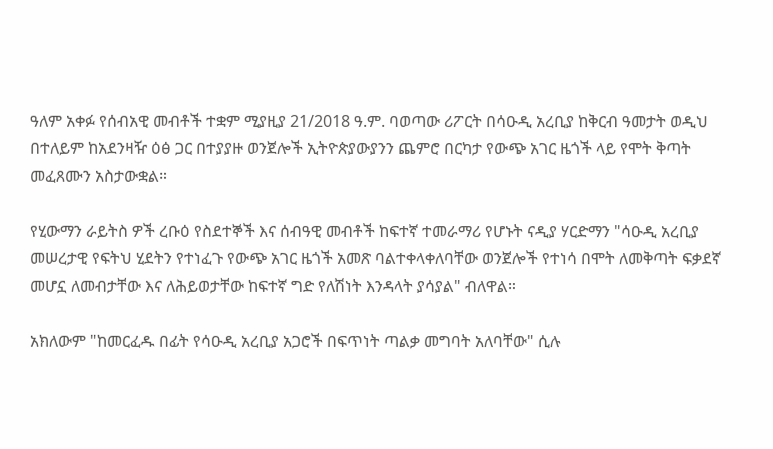ዓለም አቀፉ የሰብአዊ መብቶች ተቋም ሚያዚያ 21/2018 ዓ.ም. ባወጣው ሪፖርት በሳዑዲ አረቢያ ከቅርብ ዓመታት ወዲህ በተለይም ከአደንዛዥ ዕፅ ጋር በተያያዙ ወንጀሎች ኢትዮጵያውያንን ጨምሮ በርካታ የውጭ አገር ዜጎች ላይ የሞት ቅጣት መፈጸሙን አስታውቋል።

የሂውማን ራይትስ ዎች ረቡዕ የስደተኞች እና ሰብዓዊ መብቶች ከፍተኛ ተመራማሪ የሆኑት ናዲያ ሃርድማን "ሳዑዲ አረቢያ መሠረታዊ የፍትህ ሂደትን የተነፈጉ የውጭ አገር ዜጎች አመጽ ባልተቀላቀለባቸው ወንጀሎች የተነሳ በሞት ለመቅጣት ፍቃደኛ መሆኗ ለመብታቸው እና ለሕይወታቸው ከፍተኛ ግድ የለሽነት እንዳላት ያሳያል" ብለዋል።

አክለውም "ከመርፈዱ በፊት የሳዑዲ አረቢያ አጋሮች በፍጥነት ጣልቃ መግባት አለባቸው" ሲሉ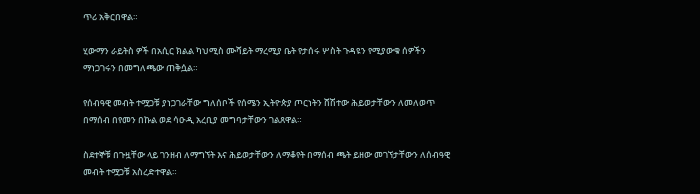ጥሪ አቅርበዋል።

ሂውማን ራይትስ ዎች በአሲር ክልል ካህሚስ ሙሻይት ማረሚያ ቤት የታሰሩ ሦስት ጉዳዩን የሚያውቁ ሰዎችን ማነጋገሩን በመግለጫው ጠቅሷል።

የሰብዓዊ መብት ተሟጋቹ ያነጋገራቸው ግለሰቦች የሰሜን ኢትዮጵያ ጦርነትን ሸሽተው ሕይወታቸውን ለመለወጥ በማሰብ በየመን በኩል ወደ ሳዑዲ አረቢያ መግባታቸውን ገልጸዋል።

ስደተኞቹ በጉዟቸው ላይ ገንዘብ ለማግኘት እና ሕይወታቸውን ለማቆየት በማሰብ ጫት ይዘው መገኘታቸውን ለሰብዓዊ መብት ተሟጋቹ አስረድተዋል።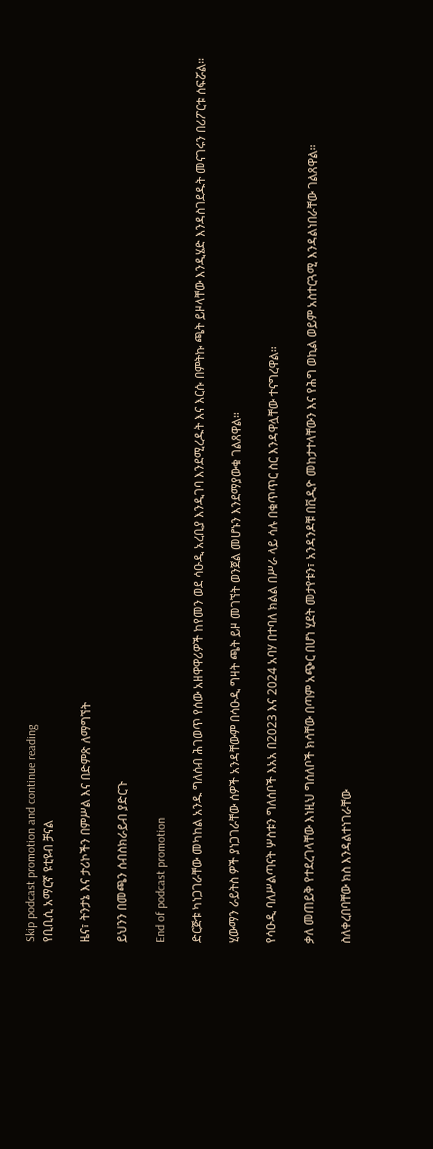Skip podcast promotion and continue reading
የቢቢሲ አማርኛ ዩቲዩብ ቻናል

ዜና፣ ትንታኔ እና ታሪኮችን በምሥል እና በድምጽ ለማግኘት

ይህንን በመጫን ሰብስክራይብ ያድርጉ

End of podcast promotion

ድርጅቱ ካነጋገራቸው መካከል አንዱ ግለሰብ ሕገወጥ የሰው አዘዋዋሪዎች ከየመን ወደ ሳዑዲ አረቢያ እንዲገባ እንደሚረዱት እና እርሱ በምትኩ ጫት ይዞላቸው እንዲሄድ እንዳስገደዱት መናገሩን በሪፖርቱ ሰፍሯል።

ሂውማን ራይትስ ዎች ያነጋገራቸው ሰዎች አንዳቸውም በሳዑዲ ግዛት ጫት ይዞ መገኘት ወንጀል መሆኑን እንደማያውቁ ገልጸዋል።

የሳዑዲ ባለሥልጣናት ሦስቱን ግለሰቦች እአአ በ2023 እና 2024 አባሃ በተባለ ክልል በሥራ ላይ ሳሉ በቁጥጥር ስር እንዳዋሏቸው ተናግረዋል።

ቃለ መጠይቅ የተደረገላቸው እነዚህ ግሰለቦች ክሳቸው በጣም አጭር በሆነ ሂደት መታየቱን፣ አንዳንዶቹ በቪዲዮ መከታተላቸውን እና የሕግ ወኪል ወይም አስተርጓሚ እንዳልነበራቸው ገልጸዋል።

ስለቀረበባቸው ክስ እንዳልተነገራቸው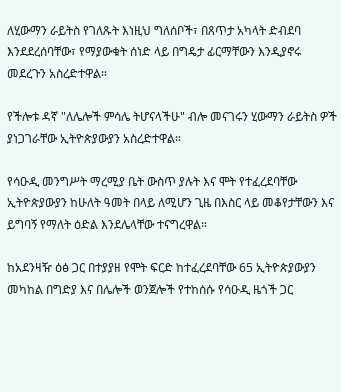ለሂውማን ራይትስ የገለጹት እነዚህ ግለሰቦች፣ በጸጥታ አካላት ድብደባ እንደደረሰባቸው፣ የማያውቁት ሰነድ ላይ በግዴታ ፊርማቸውን እንዲያኖሩ መደረጉን አስረድተዋል።

የችሎቱ ዳኛ "ለሌሎች ምሳሌ ትሆናላችሁ" ብሎ መናገሩን ሂውማን ራይትስ ዎች ያነጋገራቸው ኢትዮጵያውያን አስረድተዋል።

የሳዑዲ መንግሥት ማረሚያ ቤት ውስጥ ያሉት እና ሞት የተፈረደባቸው ኢትዮጵያውያን ከሁለት ዓመት በላይ ለሚሆን ጊዜ በእስር ላይ መቆየታቸውን እና ይግባኝ የማለት ዕድል እንደሌላቸው ተናግረዋል።

ከአደንዛዥ ዕፅ ጋር በተያያዘ የሞት ፍርድ ከተፈረደባቸው 65 ኢትዮጵያውያን መካከል በግድያ እና በሌሎች ወንጀሎች የተከሰሱ የሳዑዲ ዜጎች ጋር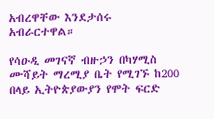አብረዋቸው እንደታሰሩ አብራርተዋል።

የሳዑዲ መገናኛ ብዙኃን በካሃሚስ ሙሻይት ማረሚያ ቤት የሚገኙ ከ200 በላይ ኢትዮጵያውያን የሞት ፍርድ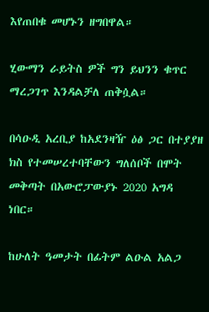እየጠበቁ መሆኑን ዘግበዋል።

ሂውማን ራይትስ ዎች ግን ይህንን ቁጥር ማረጋገጥ እንዳልቻለ ጠቅሷል።

በሳዑዲ አረቢያ ከአደንዛዥ ዕፅ ጋር በተያያዘ ክስ የተመሠረተባቸውን ግለሰቦች በሞት መቅጣት በአውሮፓውያኑ 2020 አግዳ ነበር።

ከሁለት ዓመታት በፊትም ልዑል አልጋ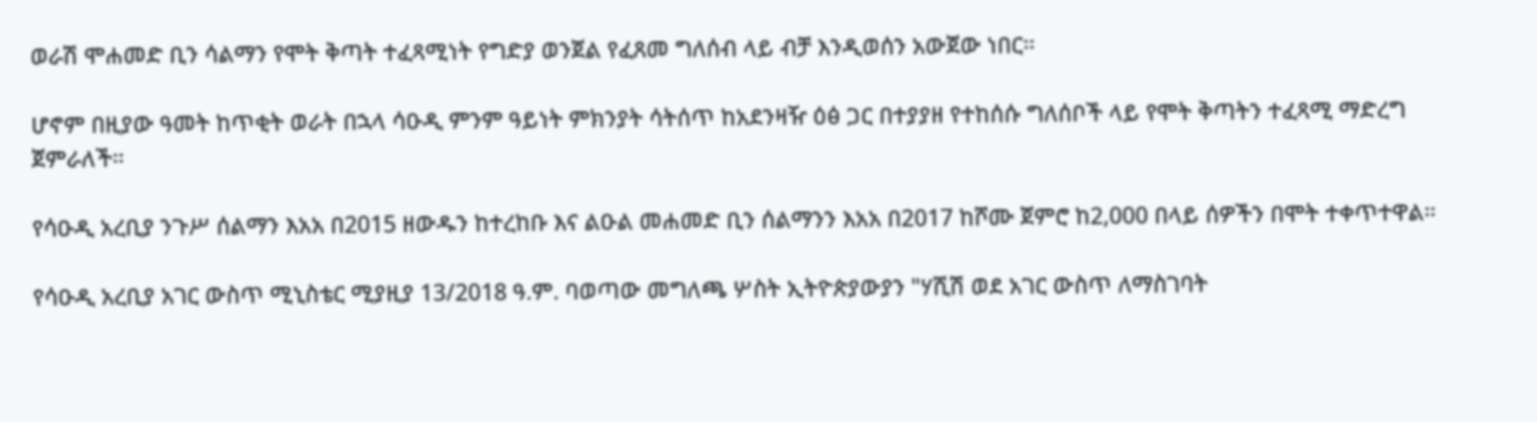ወራሽ ሞሐመድ ቢን ሳልማን የሞት ቅጣት ተፈጻሚነት የግድያ ወንጀል የፈጸመ ግለሰብ ላይ ብቻ እንዲወሰን አውጀው ነበር።

ሆኖም በዚያው ዓመት ከጥቂት ወራት በኋላ ሳዑዲ ምንም ዓይነት ምክንያት ሳትሰጥ ከአደንዛዥ ዕፅ ጋር በተያያዘ የተከሰሱ ግለሰቦች ላይ የሞት ቅጣትን ተፈጻሚ ማድረግ ጀምራለች።

የሳዑዲ አረቢያ ንጉሥ ሰልማን እአአ በ2015 ዘውዱን ከተረከቡ እና ልዑል መሐመድ ቢን ሰልማንን እአአ በ2017 ከሾሙ ጀምሮ ከ2,000 በላይ ሰዎችን በሞት ተቀጥተዋል።

የሳዑዲ አረቢያ አገር ውስጥ ሚኒስቴር ሚያዚያ 13/2018 ዓ.ም. ባወጣው መግለጫ ሦስት ኢትዮጵያውያን "ሃሺሽ ወደ አገር ውስጥ ለማስገባት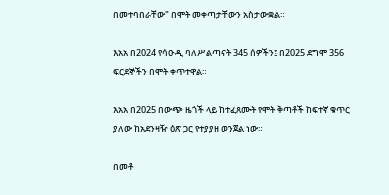በመተባበራቸው" በሞት መቀጣታቸውን አስታውቋል።

እአአ በ2024 የሳዑዲ ባለሥልጣናት 345 ሰዎችን፤ በ2025 ደግሞ 356 ፍርደኞችን በሞት ቀጥተዋል።

እአአ በ2025 በውጭ ዜጎች ላይ ከተፈጸሙት የሞት ቅጣቶች ከፍተኛ ቁጥር ያለው ከአደንዛዥ ዕጽ ጋር የተያያዘ ወንጀል ነው።

በመቶ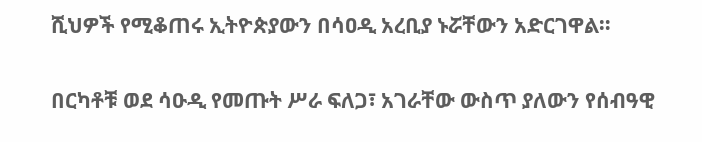ሺህዎች የሚቆጠሩ ኢትዮጵያውን በሳዐዲ አረቢያ ኑሯቸውን አድርገዋል።

በርካቶቹ ወደ ሳዑዲ የመጡት ሥራ ፍለጋ፣ አገራቸው ውስጥ ያለውን የሰብዓዊ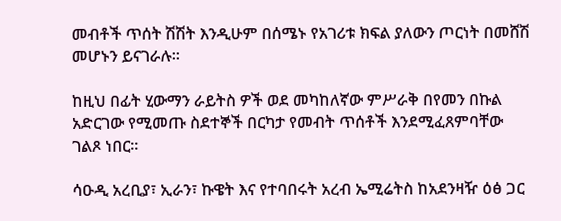መብቶች ጥሰት ሽሽት እንዲሁም በሰሜኑ የአገሪቱ ክፍል ያለውን ጦርነት በመሸሽ መሆኑን ይናገራሉ።

ከዚህ በፊት ሂውማን ራይትስ ዎች ወደ መካከለኛው ምሥራቅ በየመን በኩል አድርገው የሚመጡ ስደተኞች በርካታ የመብት ጥሰቶች እንደሚፈጸምባቸው ገልጾ ነበር።

ሳዑዲ አረቢያ፣ ኢራን፣ ኩዌት እና የተባበሩት አረብ ኤሚሬትስ ከአደንዛዥ ዕፅ ጋር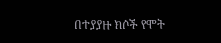በተያያዙ ክሶች የሞት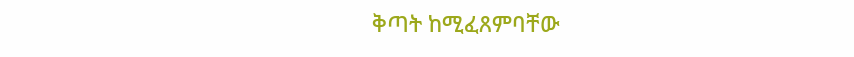ቅጣት ከሚፈጸምባቸው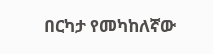በርካታ የመካከለኛው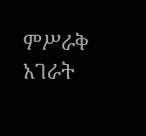ምሥራቅ አገራት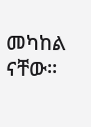መካከል ናቸው።